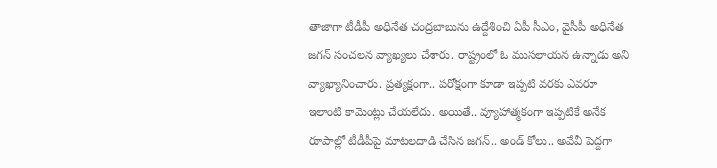తాజాగా టీడీపీ అధినేత చంద్రబాబును ఉద్దేశించి ఏపీ సీఎం, వైసీపీ అధినేత జగన్ సంచలన వ్యాఖ్యలు చేశారు. రాష్ట్రంలో ఓ ముసలాయన ఉన్నాడు అని వ్యాఖ్యానించారు. ప్రత్యక్షంగా.. పరోక్షంగా కూడా ఇప్పటి వరకు ఎవరూ ఇలాంటి కామెంట్లు చేయలేదు. అయితే.. వ్యూహాత్మకంగా ఇప్పటికే అనేక రూపాల్లో టీడీపీపై మాటలదాడి చేసిన జగన్.. అండ్ కోలు.. అవేవీ పెద్దగా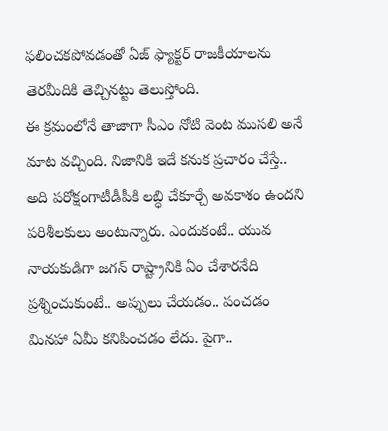ఫలించకపోవడంతో ఏజ్ ఫ్యాక్టర్ రాజకీయాలను తెరమీదికి తెచ్చినట్టు తెలుస్తోంది.
ఈ క్రమంలోనే తాజాగా సీఎం నోటి వెంట ముసలి అనే మాట వచ్చింది. నిజానికి ఇదే కనుక ప్రచారం చేస్తే.. అది పరోక్షంగాటీడీపీకి లబ్ధి చేకూర్చే అవకాశం ఉందని పరిశీలకులు అంటున్నారు. ఎందుకంటే.. యువ నాయకుడిగా జగన్ రాష్ట్రానికి ఏం చేశారనేది ప్రశ్నించుకుంటే.. అప్పులు చేయడం.. పంచడం మినహా ఏమీ కనిపించడం లేదు. పైగా..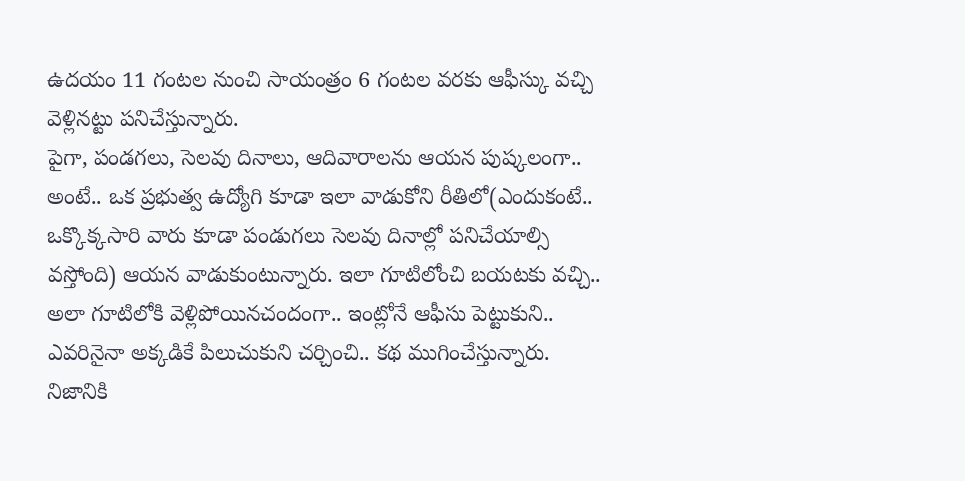ఉదయం 11 గంటల నుంచి సాయంత్రం 6 గంటల వరకు ఆఫీస్కు వచ్చి వెళ్లినట్టు పనిచేస్తున్నారు.
పైగా, పండగలు, సెలవు దినాలు, ఆదివారాలను ఆయన పుష్కలంగా.. అంటే.. ఒక ప్రభుత్వ ఉద్యోగి కూడా ఇలా వాడుకోని రీతిలో(ఎందుకంటే.. ఒక్కొక్కసారి వారు కూడా పండుగలు సెలవు దినాల్లో పనిచేయాల్సి వస్తోంది) ఆయన వాడుకుంటున్నారు. ఇలా గూటిలోంచి బయటకు వచ్చి.. అలా గూటిలోకి వెళ్లిపోయినచందంగా.. ఇంట్లోనే ఆఫీసు పెట్టుకుని.. ఎవరినైనా అక్కడికే పిలుచుకుని చర్చించి.. కథ ముగించేస్తున్నారు. నిజానికి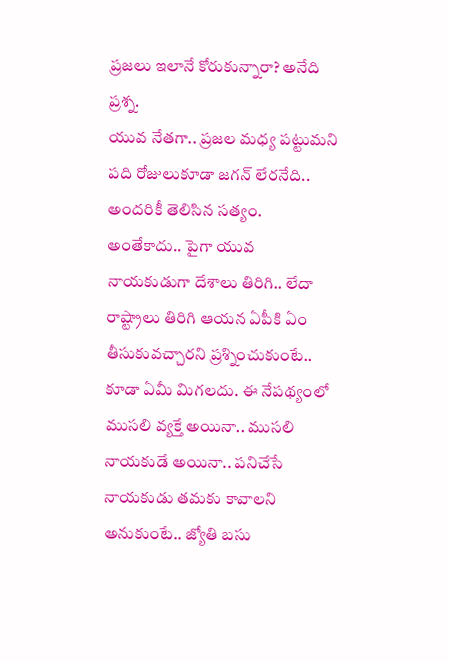ప్రజలు ఇలానే కోరుకున్నారా? అనేది ప్రశ్న.
యువ నేతగా.. ప్రజల మధ్య పట్టుమని పది రోజులుకూడా జగన్ లేరనేది.. అందరికీ తెలిసిన సత్యం. అంతేకాదు.. పైగా యువ నాయకుడుగా దేశాలు తిరిగి.. లేదా రాష్ట్రాలు తిరిగి ఆయన ఏపీకి ఏం తీసుకువచ్చారని ప్రశ్నించుకుంటే.. కూడా ఏమీ మిగలదు. ఈ నేపథ్యంలో ముసలి వ్యక్తే అయినా.. ముసలి నాయకుడే అయినా.. పనిచేసే నాయకుడు తమకు కావాలని అనుకుంటే.. జ్యోతి బసు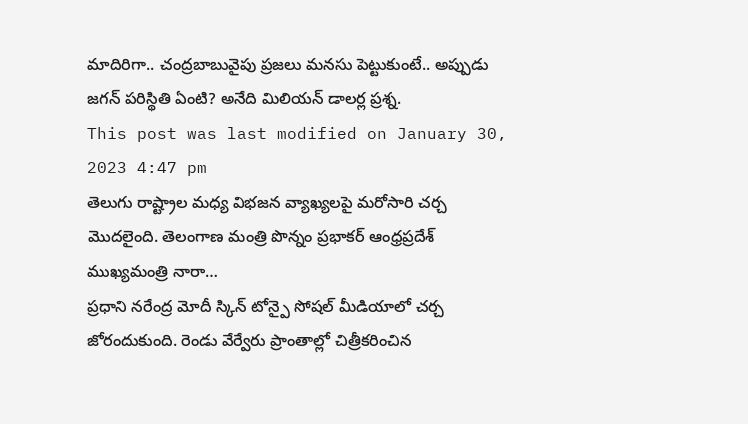మాదిరిగా.. చంద్రబాబువైపు ప్రజలు మనసు పెట్టుకుంటే.. అప్పుడు జగన్ పరిస్థితి ఏంటి? అనేది మిలియన్ డాలర్ల ప్రశ్న.
This post was last modified on January 30, 2023 4:47 pm
తెలుగు రాష్ట్రాల మధ్య విభజన వ్యాఖ్యలపై మరోసారి చర్చ మొదలైంది. తెలంగాణ మంత్రి పొన్నం ప్రభాకర్ ఆంధ్రప్రదేశ్ ముఖ్యమంత్రి నారా…
ప్రధాని నరేంద్ర మోదీ స్కిన్ టోన్పై సోషల్ మీడియాలో చర్చ జోరందుకుంది. రెండు వేర్వేరు ప్రాంతాల్లో చిత్రీకరించిన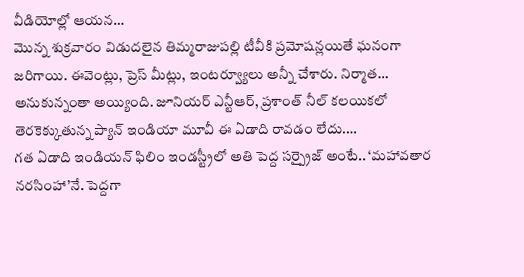వీడియోల్లో ఆయన…
మొన్న శుక్రవారం విడుదలైన తిమ్మరాజుపల్లి టీవీకి ప్రమోషన్లయితే ఘనంగా జరిగాయి. ఈవెంట్లు, ప్రెస్ మీట్లు, ఇంటర్వ్యూలు అన్నీ చేశారు. నిర్మాత…
అనుకున్నంతా అయ్యింది. జూనియర్ ఎన్టీఆర్, ప్రశాంత్ నీల్ కలయికలో తెరకెక్కుతున్న ప్యాన్ ఇండియా మూవీ ఈ ఏడాది రావడం లేదు.…
గత ఏడాది ఇండియన్ ఫిలిం ఇండస్ట్రీలో అతి పెద్ద సర్ప్రైజ్ అంటే.. ‘మహావతార నరసింహా’నే. పెద్దగా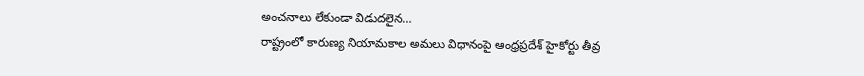అంచనాలు లేకుండా విడుదలైన…
రాష్ట్రంలో కారుణ్య నియామకాల అమలు విధానంపై ఆంధ్రప్రదేశ్ హైకోర్టు తీవ్ర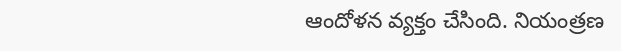ఆందోళన వ్యక్తం చేసింది. నియంత్రణ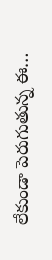లేకుండా పెరుగుతున్న ఈ…